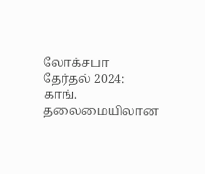லோக்சபா தேர்தல் 2024: காங். தலைமையிலான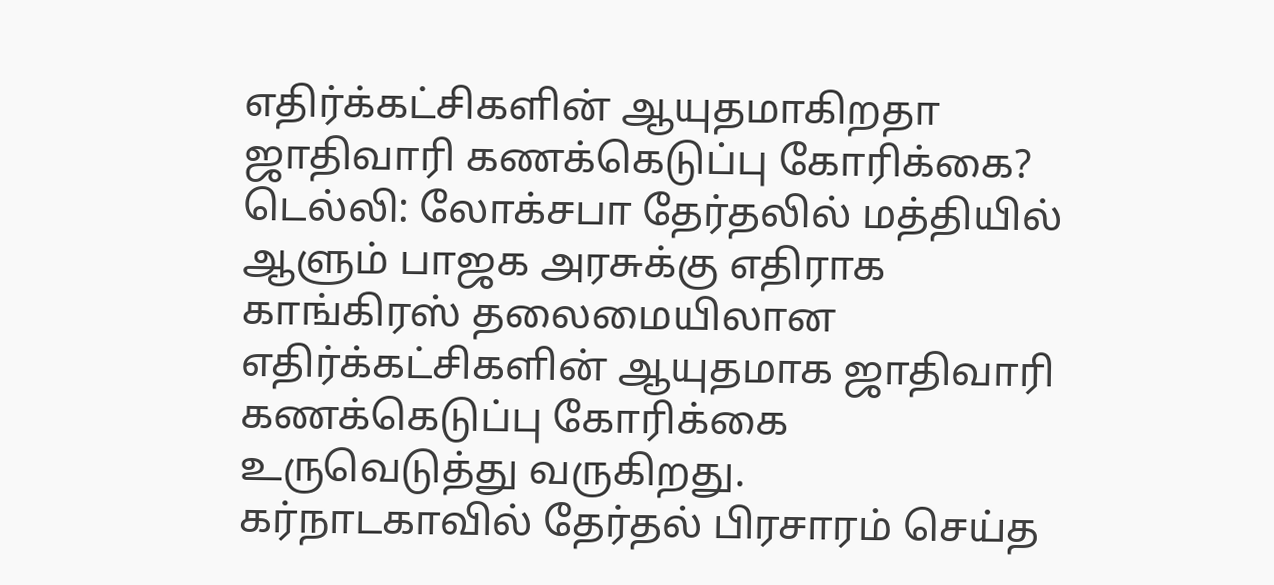எதிர்க்கட்சிகளின் ஆயுதமாகிறதா ஜாதிவாரி கணக்கெடுப்பு கோரிக்கை?
டெல்லி: லோக்சபா தேர்தலில் மத்தியில் ஆளும் பாஜக அரசுக்கு எதிராக காங்கிரஸ் தலைமையிலான எதிர்க்கட்சிகளின் ஆயுதமாக ஜாதிவாரி கணக்கெடுப்பு கோரிக்கை உருவெடுத்து வருகிறது.
கர்நாடகாவில் தேர்தல் பிரசாரம் செய்த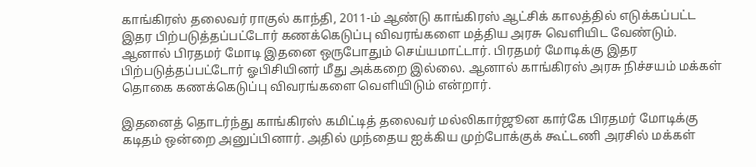காங்கிரஸ் தலைவர் ராகுல் காந்தி, 2011-ம் ஆண்டு காங்கிரஸ் ஆட்சிக் காலத்தில் எடுக்கப்பட்ட இதர பிற்படுத்தப்பட்டோர் கணக்கெடுப்பு விவரங்களை மத்திய அரசு வெளியிட வேண்டும். ஆனால் பிரதமர் மோடி இதனை ஒருபோதும் செய்யமாட்டார். பிரதமர் மோடிக்கு இதர பிற்படுத்தப்பட்டோர் ஓபிசியினர் மீது அக்கறை இல்லை. ஆனால் காங்கிரஸ் அரசு நிச்சயம் மக்கள் தொகை கணக்கெடுப்பு விவரங்களை வெளியிடும் என்றார்.

இதனைத் தொடர்ந்து காங்கிரஸ் கமிட்டித் தலைவர் மல்லிகார்ஜூன கார்கே பிரதமர் மோடிக்கு கடிதம் ஒன்றை அனுப்பினார். அதில் முந்தைய ஐக்கிய முற்போக்குக் கூட்டணி அரசில் மக்கள்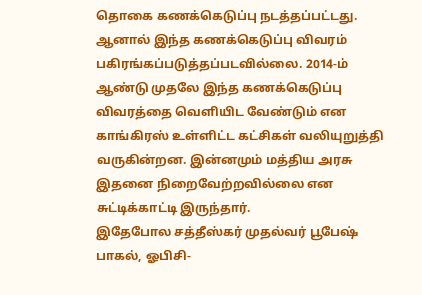தொகை கணக்கெடுப்பு நடத்தப்பட்டது. ஆனால் இந்த கணக்கெடுப்பு விவரம் பகிரங்கப்படுத்தப்படவில்லை. 2014-ம் ஆண்டு முதலே இந்த கணக்கெடுப்பு விவரத்தை வெளியிட வேண்டும் என காங்கிரஸ் உள்ளிட்ட கட்சிகள் வலியுறுத்தி வருகின்றன. இன்னமும் மத்திய அரசு இதனை நிறைவேற்றவில்லை என சுட்டிக்காட்டி இருந்தார்.
இதேபோல சத்தீஸ்கர் முதல்வர் பூபேஷ் பாகல், ஓபிசி-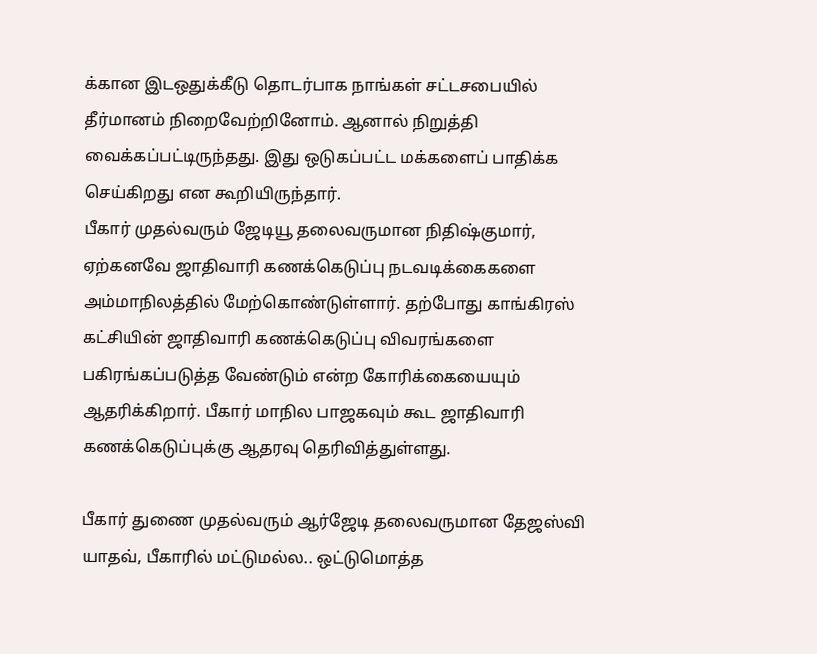க்கான இடஒதுக்கீடு தொடர்பாக நாங்கள் சட்டசபையில் தீர்மானம் நிறைவேற்றினோம். ஆனால் நிறுத்தி வைக்கப்பட்டிருந்தது. இது ஒடுகப்பட்ட மக்களைப் பாதிக்க செய்கிறது என கூறியிருந்தார்.
பீகார் முதல்வரும் ஜேடியூ தலைவருமான நிதிஷ்குமார், ஏற்கனவே ஜாதிவாரி கணக்கெடுப்பு நடவடிக்கைகளை அம்மாநிலத்தில் மேற்கொண்டுள்ளார். தற்போது காங்கிரஸ் கட்சியின் ஜாதிவாரி கணக்கெடுப்பு விவரங்களை பகிரங்கப்படுத்த வேண்டும் என்ற கோரிக்கையையும் ஆதரிக்கிறார். பீகார் மாநில பாஜகவும் கூட ஜாதிவாரி கணக்கெடுப்புக்கு ஆதரவு தெரிவித்துள்ளது.

பீகார் துணை முதல்வரும் ஆர்ஜேடி தலைவருமான தேஜஸ்வி யாதவ், பீகாரில் மட்டுமல்ல.. ஒட்டுமொத்த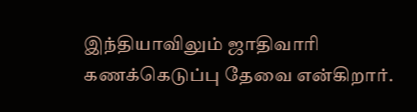இந்தியாவிலும் ஜாதிவாரி கணக்கெடுப்பு தேவை என்கிறார்.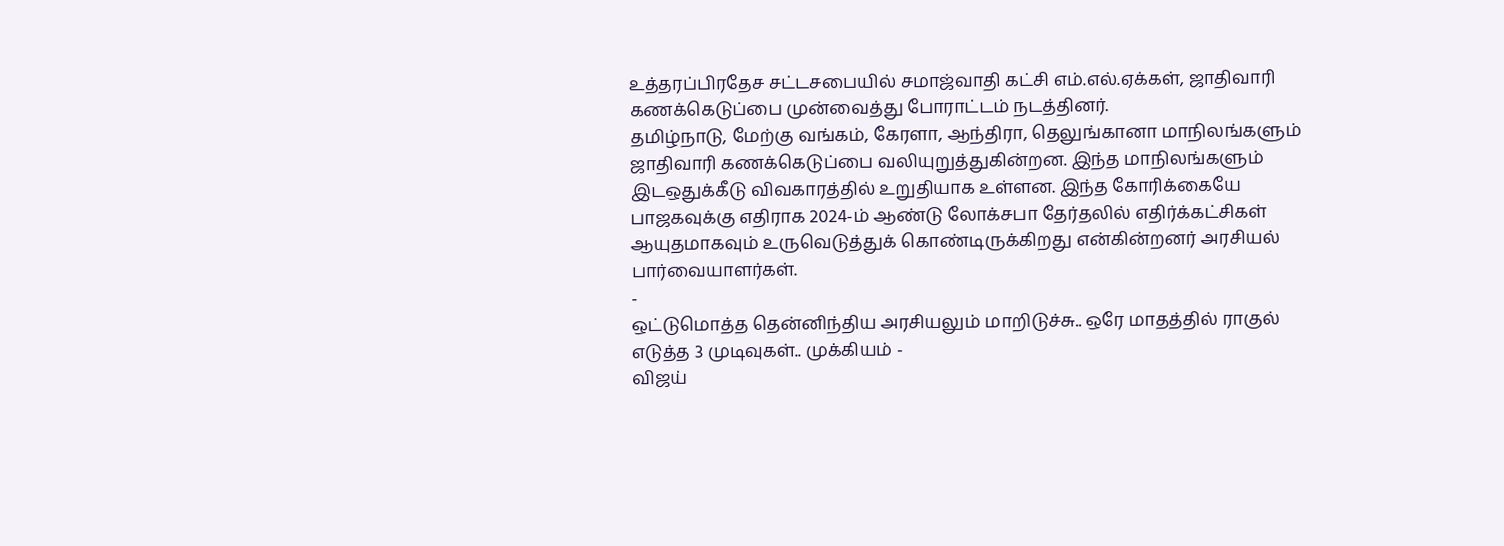உத்தரப்பிரதேச சட்டசபையில் சமாஜ்வாதி கட்சி எம்.எல்.ஏக்கள், ஜாதிவாரி கணக்கெடுப்பை முன்வைத்து போராட்டம் நடத்தினர்.
தமிழ்நாடு, மேற்கு வங்கம், கேரளா, ஆந்திரா, தெலுங்கானா மாநிலங்களும் ஜாதிவாரி கணக்கெடுப்பை வலியுறுத்துகின்றன. இந்த மாநிலங்களும் இடஒதுக்கீடு விவகாரத்தில் உறுதியாக உள்ளன. இந்த கோரிக்கையே பாஜகவுக்கு எதிராக 2024-ம் ஆண்டு லோக்சபா தேர்தலில் எதிர்க்கட்சிகள் ஆயுதமாகவும் உருவெடுத்துக் கொண்டிருக்கிறது என்கின்றனர் அரசியல் பார்வையாளர்கள்.
-
ஒட்டுமொத்த தென்னிந்திய அரசியலும் மாறிடுச்சு.. ஒரே மாதத்தில் ராகுல் எடுத்த 3 முடிவுகள்.. முக்கியம் -
விஜய்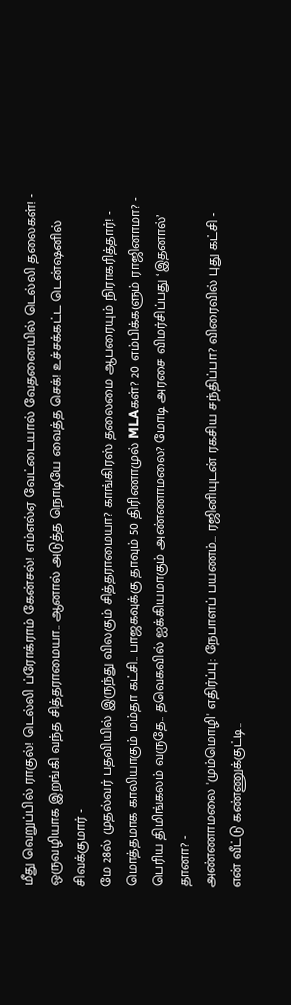மீது வெறுப்பில் ராகுல்! டெல்லி ப்ரோக்ராம் கேன்சல்! எம்எல்ஏ வேட்டையால் வேதனையில் டெல்லி தலைகள்! -
ஒருவழியாக இறங்கி வந்த சித்தராமையா.. ஆனால் அடுத்த நொடியே வைத்த செக்! உச்சக்கட்ட டென்ஷனில் சிவக்குமார் -
மே 28ல் முதல்வர் பதவியில் இருந்து விலகும் சித்தராமையா? காங்கிரஸ் தலைமை ஆபரையும் நிராகரித்தார்! -
மொத்தமாக காலியாகும் மம்தா கட்சி.. பாஜகவுக்கு தாவும் 50 திரிணாமுல் MLAகள்? 20 எம்பிக்களும் ராஜினாமா? -
பெரிய திமிங்கலம் வருதே.. தவெகவில் ஐக்கியமாகும் அண்ணாமலை? மோடி அரசை விமர்சிப்பது ‘இதனால்’ தானா? -
அண்ணாமலை 'மும்மொழி' எதிர்ப்பு: நேபாளப் பயணம்... ரஜினியுடன் ரகசிய சந்திப்பா? விரைவில் புது கட்சி -
என் வீட்டு கண்ணுக்குட்டி..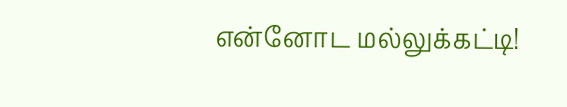என்னோட மல்லுக்கட்டி!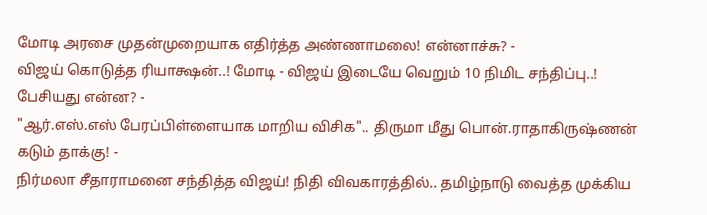மோடி அரசை முதன்முறையாக எதிர்த்த அண்ணாமலை! என்னாச்சு? -
விஜய் கொடுத்த ரியாக்ஷன்..! மோடி - விஜய் இடையே வெறும் 10 நிமிட சந்திப்பு..! பேசியது என்ன? -
"ஆர்.எஸ்.எஸ் பேரப்பிள்ளையாக மாறிய விசிக".. திருமா மீது பொன்.ராதாகிருஷ்ணன் கடும் தாக்கு! -
நிர்மலா சீதாராமனை சந்தித்த விஜய்! நிதி விவகாரத்தில்.. தமிழ்நாடு வைத்த முக்கிய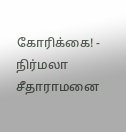கோரிக்கை! -
நிர்மலா சீதாராமனை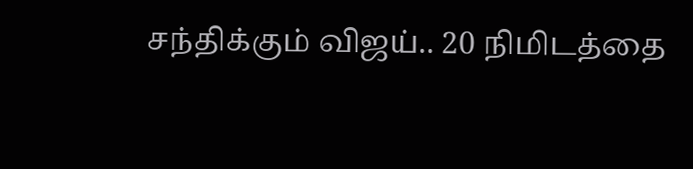சந்திக்கும் விஜய்.. 20 நிமிடத்தை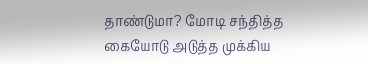தாண்டுமா? மோடி சந்தித்த கையோடு அடுத்த முக்கிய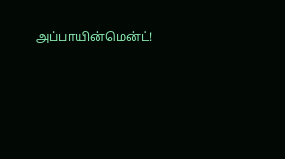அப்பாயின்மென்ட்!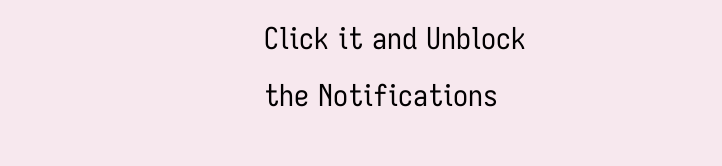Click it and Unblock the Notifications